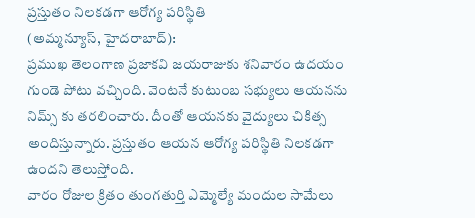ప్రస్తుతం నిలకడగా ఆరోగ్య పరిస్థితి
(అమ్మన్యూస్, హైదరాబాద్):
ప్రముఖ తెలంగాణ ప్రజాకవి జయరాజుకు శనివారం ఉదయం గుండె పోటు వచ్చింది. వెంటనే కుటుంబ సభ్యులు ఆయనను నిమ్స్ కు తరలించారు. దీంతో ఆయనకు వైద్యులు చికిత్స అందిస్తున్నారు. ప్రస్తుతం ఆయన ఆరోగ్య పరిస్థితి నిలకడగా ఉందని తెలుస్తోంది.
వారం రోజుల క్రితం తుంగతుర్తి ఎమ్మెల్యే మందుల సామేలు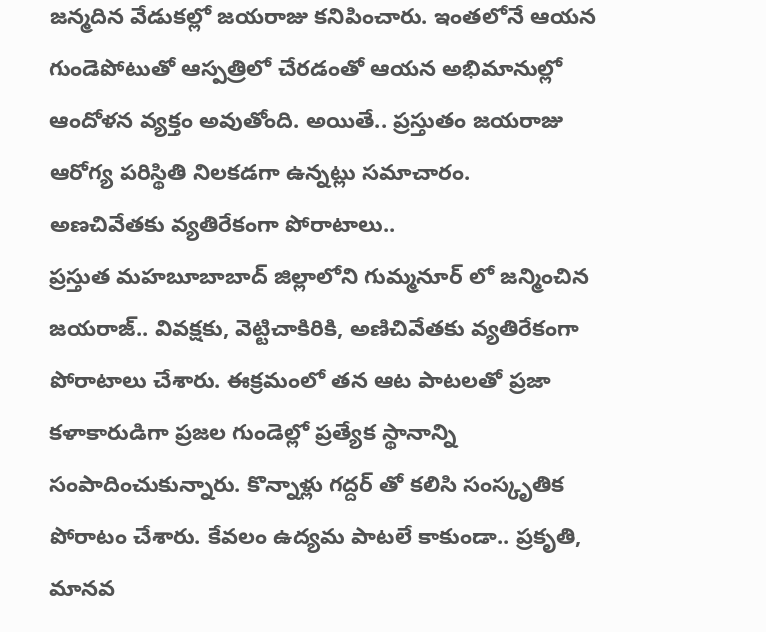జన్మదిన వేడుకల్లో జయరాజు కనిపించారు. ఇంతలోనే ఆయన గుండెపోటుతో ఆస్పత్రిలో చేరడంతో ఆయన అభిమానుల్లో ఆందోళన వ్యక్తం అవుతోంది. అయితే.. ప్రస్తుతం జయరాజు ఆరోగ్య పరిస్థితి నిలకడగా ఉన్నట్లు సమాచారం.
అణచివేతకు వ్యతిరేకంగా పోరాటాలు..
ప్రస్తుత మహబూబాబాద్ జిల్లాలోని గుమ్మనూర్ లో జన్మించిన జయరాజ్.. వివక్షకు, వెట్టిచాకిరికి, అణిచివేతకు వ్యతిరేకంగా పోరాటాలు చేశారు. ఈక్రమంలో తన ఆట పాటలతో ప్రజా కళాకారుడిగా ప్రజల గుండెల్లో ప్రత్యేక స్థానాన్ని సంపాదించుకున్నారు. కొన్నాళ్లు గద్దర్ తో కలిసి సంస్కృతిక పోరాటం చేశారు. కేవలం ఉద్యమ పాటలే కాకుండా.. ప్రకృతి, మానవ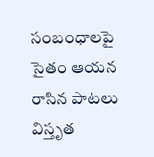సంబంధాలపై సైతం ఆయన రాసిన పాటలు విస్తృత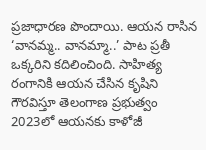ప్రజాధారణ పొందాయి. ఆయన రాసిన ‘వానమ్మ.. వానమ్మా..’ పాట ప్రతీ ఒక్కరిని కదిలించింది. సాహిత్య రంగానికి ఆయన చేసిన కృషిని గౌరవిస్తూ తెలంగాణ ప్రభుత్వం 2023లో ఆయనకు కాళోజీ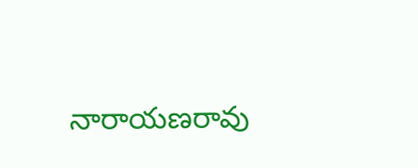నారాయణరావు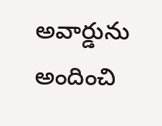అవార్డును అందించి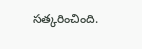సత్కరించింది.